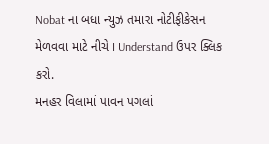Nobat ના બધા ન્યુઝ તમારા નોટીફીકેસન મેળવવા માટે નીચે I Understand ઉપર ક્લિક કરો.
મનહર વિલામાં પાવન પગલાં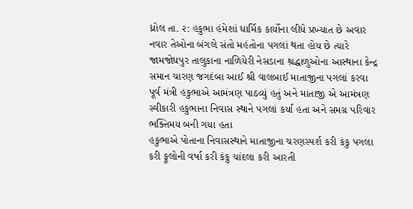ધ્રોલ તા. ૨: હકુભા હંમેશાં ધાર્મિક કાર્યોના લીધે પ્રખ્યાત છે અવાર નવાર તેઓના બંગલે સંતો મહંતોના પગલાં થતા હોય છે ત્યારે જામજોધપુર તાલુકાના નાળિયેરી નેસડાના શ્રદ્ધાળુઓના આસ્થાના કેન્દ્ર સમાન ચારણ જગદંબા આઈ શ્રી વાલબાઈ માતાજીના પગલાં કરવા પૂર્વ મંત્રી હકુભાએ આમંત્રણ પાઠવ્યું હતું અને માતાજી એ આમંત્રણ સ્વીકારી હકુભાના નિવાસ સ્થાને પગલાં કર્યા હતા અને સમગ્ર પરિવાર ભક્તિમય બની ગયા હતા
હકુભાએ પોતાના નિવાસસ્થાને માતાજીના ચરણસ્પર્શ કરી કંકુ પગલા કરી ફૂલોની વર્ષા કરી કંકુ ચાંદલા કરી આરતી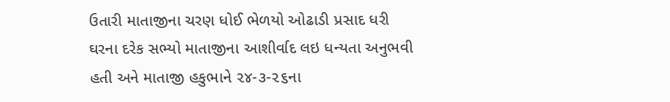ઉતારી માતાજીના ચરણ ધોઈ ભેળયો ઓઢાડી પ્રસાદ ધરી ઘરના દરેક સભ્યો માતાજીના આશીર્વાદ લઇ ધન્યતા અનુભવી હતી અને માતાજી હકુભાને ૨૪-૩-૨૬ના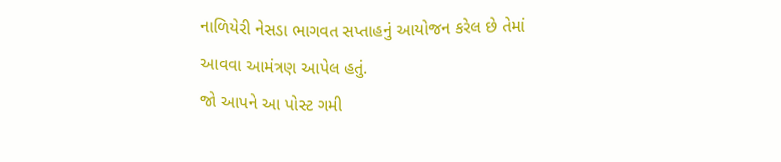નાળિયેરી નેસડા ભાગવત સપ્તાહનું આયોજન કરેલ છે તેમાં આવવા આમંત્રણ આપેલ હતું.
જો આપને આ પોસ્ટ ગમી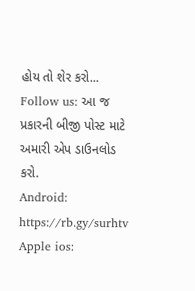હોય તો શેર કરો...
Follow us: આ જ પ્રકારની બીજી પોસ્ટ માટે અમારી એપ ડાઉનલોડ કરો.
Android: https://rb.gy/surhtv
Apple ios: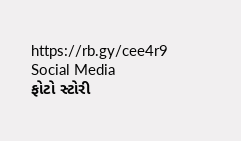https://rb.gy/cee4r9
Social Media
ફોટો સ્ટોરી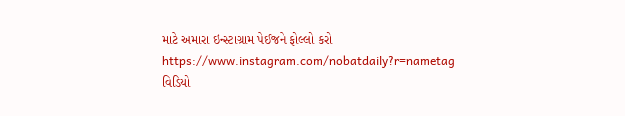માટે અમારા ઇન્સ્ટાગ્રામ પેઈજને ફોલ્લો કરો
https://www.instagram.com/nobatdaily?r=nametag
વિડિયો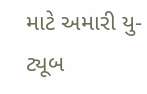માટે અમારી યુ-ટ્યૂબ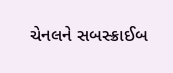ચેનલને સબસ્ક્રાઈબ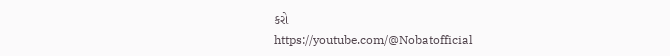કરો
https://youtube.com/@Nobatofficial